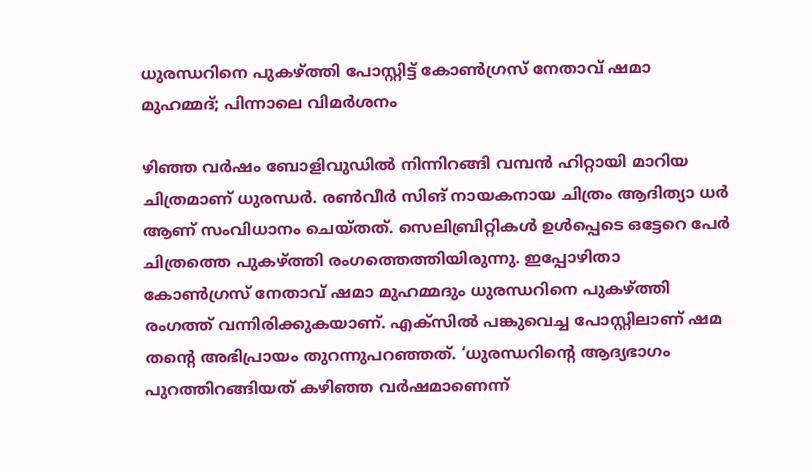ധുരന്ധറിനെ പുകഴ്ത്തി പോസ്റ്റിട്ട് കോൺഗ്രസ് നേതാവ് ഷമാ മുഹമ്മദ്; പിന്നാലെ വിമർശനം

ഴിഞ്ഞ വർഷം ബോളിവുഡിൽ നിന്നിറങ്ങി വമ്പൻ ഹിറ്റായി മാറിയ ചിത്രമാണ് ധുരന്ധർ. രൺവീർ സിങ് നായകനായ ചിത്രം ആദിത്യാ ധർ ആണ് സംവിധാനം ചെയ്തത്. സെലിബ്രിറ്റികൾ ഉൾപ്പെടെ ഒട്ടേറെ പേർ ചിത്രത്തെ പുകഴ്ത്തി രംഗത്തെത്തിയിരുന്നു. ഇപ്പോഴിതാ കോൺഗ്രസ് നേതാവ് ഷമാ മുഹമ്മദും ധുരന്ധറിനെ പുകഴ്ത്തി രംഗത്ത് വന്നിരിക്കുകയാണ്. എക്‌സിൽ പങ്കുവെച്ച പോസ്റ്റിലാണ് ഷമ തന്റെ അഭിപ്രായം തുറന്നുപറഞ്ഞത്. ‘ധുരന്ധറിന്റെ ആദ്യഭാഗം പുറത്തിറങ്ങിയത് കഴിഞ്ഞ വർഷമാണെന്ന്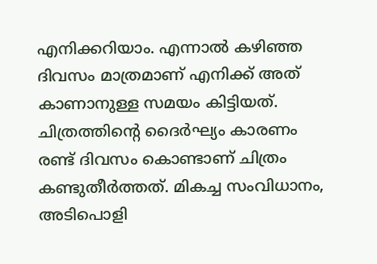എനിക്കറിയാം. എന്നാൽ കഴിഞ്ഞ ദിവസം മാത്രമാണ് എനിക്ക് അത് കാണാനുള്ള സമയം കിട്ടിയത്. ചിത്രത്തിന്റെ ദൈർഘ്യം കാരണം രണ്ട് ദിവസം കൊണ്ടാണ് ചിത്രം കണ്ടുതീർത്തത്. മികച്ച സംവിധാനം, അടിപൊളി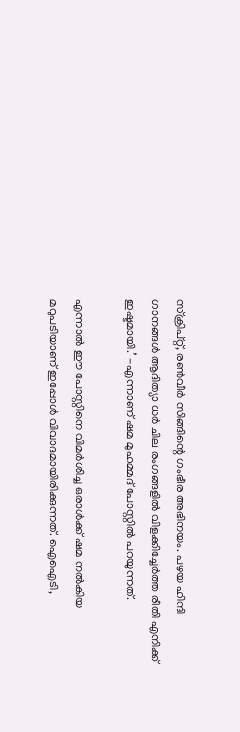സ്‌ക്രിപ്റ്റ്, രൺവീർ സിങ്ങിന്റെ ഗംഭീര അഭിനയം. പഴയ ഹിന്ദി ഗാനങ്ങൾ ആദിത്യാ ധർ ചില രംഗങ്ങളിൽ വിളക്കിച്ചേർത്ത രീതി എനിക്ക് ഇഷ്ടമായി.’ -എന്നാണ് ഷമ മുഹമ്മദ് പോസ്റ്റിൽ പറയുന്നത്.

എന്നാൽ ഈ പോസ്റ്റിനെ വിമർശിച്ച ഒരാൾക്ക് ഷമ നൽകിയ മറുപടിയാണ് ഇപ്പോൾ വിവാദമായിരിക്കുന്നത്. ഐഐടി,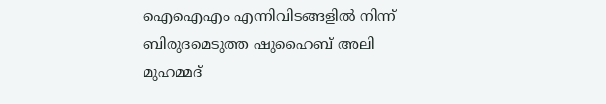ഐഐഎം എന്നിവിടങ്ങളിൽ നിന്ന് ബിരുദമെടുത്ത ഷുഹൈബ് അലി മുഹമ്മദ്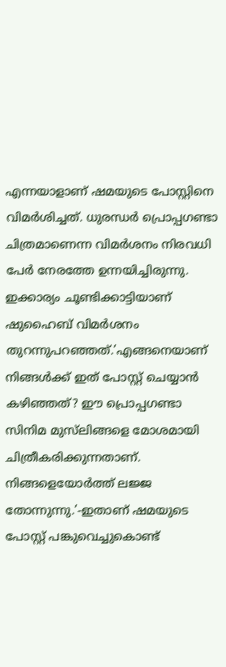എന്നയാളാണ് ഷമയുടെ പോസ്റ്റിനെ വിമർശിച്ചത്. ധുരന്ധർ പ്രൊപ്പഗണ്ടാ ചിത്രമാണെന്ന വിമർശനം നിരവധി പേർ നേരത്തേ ഉന്നയിച്ചിരുന്നു. ഇക്കാര്യം ചൂണ്ടിക്കാട്ടിയാണ് ഷുഹൈബ് വിമർശനം തുറന്നുപറഞ്ഞത്.’എങ്ങനെയാണ് നിങ്ങൾക്ക് ഇത് പോസ്റ്റ് ചെയ്യാൻ കഴിഞ്ഞത്? ഈ പ്രൊപ്പഗണ്ടാ സിനിമ മുസ്‌ലിങ്ങളെ മോശമായി ചിത്രീകരിക്കുന്നതാണ്. നിങ്ങളെയോർത്ത് ലജ്ജ തോന്നുന്നു.’-ഇതാണ് ഷമയുടെ പോസ്റ്റ് പങ്കുവെച്ചുകൊണ്ട്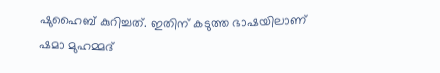ഷുഹൈബ് കുറിച്ചത്. ഇതിന് കടുത്ത ഭാഷയിലാണ് ഷമാ മുഹമ്മദ്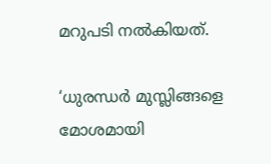മറുപടി നൽകിയത്.

‘ധുരന്ധർ മുസ്ലിങ്ങളെ മോശമായി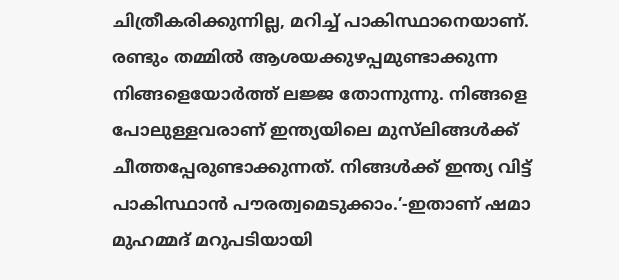ചിത്രീകരിക്കുന്നില്ല, മറിച്ച് പാകിസ്ഥാനെയാണ്. രണ്ടും തമ്മിൽ ആശയക്കുഴപ്പമുണ്ടാക്കുന്ന നിങ്ങളെയോർത്ത് ലജ്ജ തോന്നുന്നു. നിങ്ങളെ പോലുള്ളവരാണ് ഇന്ത്യയിലെ മുസ്‌ലിങ്ങൾക്ക് ചീത്തപ്പേരുണ്ടാക്കുന്നത്. നിങ്ങൾക്ക് ഇന്ത്യ വിട്ട് പാകിസ്ഥാൻ പൗരത്വമെടുക്കാം.’-ഇതാണ് ഷമാ മുഹമ്മദ് മറുപടിയായി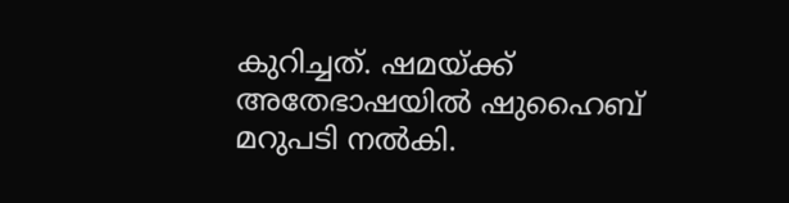കുറിച്ചത്. ഷമയ്ക്ക് അതേഭാഷയിൽ ഷുഹൈബ് മറുപടി നൽകി.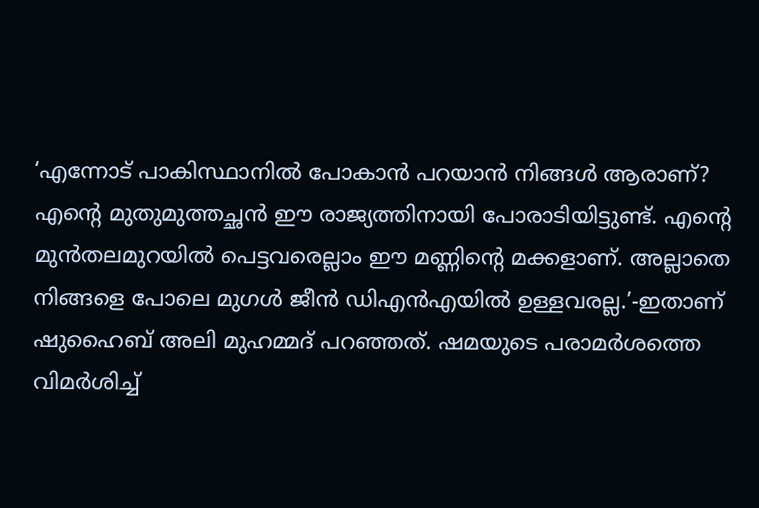‘എന്നോട് പാകിസ്ഥാനിൽ പോകാൻ പറയാൻ നിങ്ങൾ ആരാണ്? എന്റെ മുതുമുത്തച്ഛൻ ഈ രാജ്യത്തിനായി പോരാടിയിട്ടുണ്ട്. എന്റെ മുൻതലമുറയിൽ പെട്ടവരെല്ലാം ഈ മണ്ണിന്റെ മക്കളാണ്. അല്ലാതെ നിങ്ങളെ പോലെ മുഗൾ ജീൻ ഡിഎൻഎയിൽ ഉള്ളവരല്ല.’-ഇതാണ് ഷുഹൈബ് അലി മുഹമ്മദ് പറഞ്ഞത്. ഷമയുടെ പരാമർശത്തെ വിമർശിച്ച്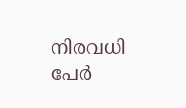നിരവധി പേർ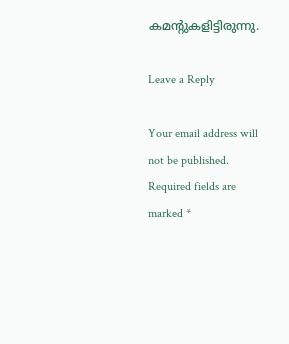കമന്റുകളിട്ടിരുന്നു.

Leave a Reply

Your email address will not be published. Required fields are marked *